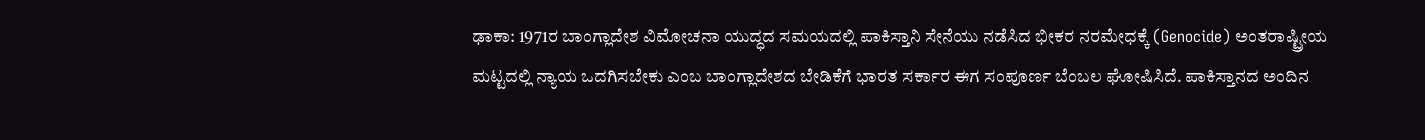ಢಾಕಾ: 1971ರ ಬಾಂಗ್ಲಾದೇಶ ವಿಮೋಚನಾ ಯುದ್ಧದ ಸಮಯದಲ್ಲಿ ಪಾಕಿಸ್ತಾನಿ ಸೇನೆಯು ನಡೆಸಿದ ಭೀಕರ ನರಮೇಧಕ್ಕೆ (Genocide) ಅಂತರಾಷ್ಟ್ರೀಯ ಮಟ್ಟದಲ್ಲಿ ನ್ಯಾಯ ಒದಗಿಸಬೇಕು ಎಂಬ ಬಾಂಗ್ಲಾದೇಶದ ಬೇಡಿಕೆಗೆ ಭಾರತ ಸರ್ಕಾರ ಈಗ ಸಂಪೂರ್ಣ ಬೆಂಬಲ ಘೋಷಿಸಿದೆ. ಪಾಕಿಸ್ತಾನದ ಅಂದಿನ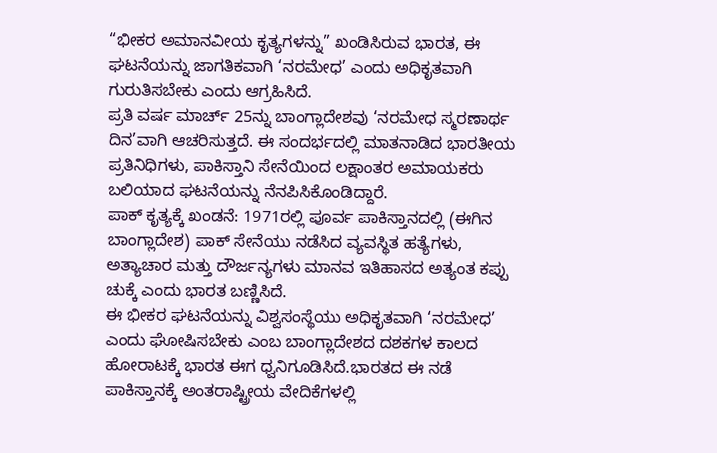“ಭೀಕರ ಅಮಾನವೀಯ ಕೃತ್ಯಗಳನ್ನು” ಖಂಡಿಸಿರುವ ಭಾರತ, ಈ ಘಟನೆಯನ್ನು ಜಾಗತಿಕವಾಗಿ ‘ನರಮೇಧ’ ಎಂದು ಅಧಿಕೃತವಾಗಿ ಗುರುತಿಸಬೇಕು ಎಂದು ಆಗ್ರಹಿಸಿದೆ.
ಪ್ರತಿ ವರ್ಷ ಮಾರ್ಚ್ 25ನ್ನು ಬಾಂಗ್ಲಾದೇಶವು ‘ನರಮೇಧ ಸ್ಮರಣಾರ್ಥ ದಿನ’ವಾಗಿ ಆಚರಿಸುತ್ತದೆ. ಈ ಸಂದರ್ಭದಲ್ಲಿ ಮಾತನಾಡಿದ ಭಾರತೀಯ ಪ್ರತಿನಿಧಿಗಳು, ಪಾಕಿಸ್ತಾನಿ ಸೇನೆಯಿಂದ ಲಕ್ಷಾಂತರ ಅಮಾಯಕರು ಬಲಿಯಾದ ಘಟನೆಯನ್ನು ನೆನಪಿಸಿಕೊಂಡಿದ್ದಾರೆ.
ಪಾಕ್ ಕೃತ್ಯಕ್ಕೆ ಖಂಡನೆ: 1971ರಲ್ಲಿ ಪೂರ್ವ ಪಾಕಿಸ್ತಾನದಲ್ಲಿ (ಈಗಿನ ಬಾಂಗ್ಲಾದೇಶ) ಪಾಕ್ ಸೇನೆಯು ನಡೆಸಿದ ವ್ಯವಸ್ಥಿತ ಹತ್ಯೆಗಳು, ಅತ್ಯಾಚಾರ ಮತ್ತು ದೌರ್ಜನ್ಯಗಳು ಮಾನವ ಇತಿಹಾಸದ ಅತ್ಯಂತ ಕಪ್ಪು ಚುಕ್ಕೆ ಎಂದು ಭಾರತ ಬಣ್ಣಿಸಿದೆ.
ಈ ಭೀಕರ ಘಟನೆಯನ್ನು ವಿಶ್ವಸಂಸ್ಥೆಯು ಅಧಿಕೃತವಾಗಿ ‘ನರಮೇಧ’ ಎಂದು ಘೋಷಿಸಬೇಕು ಎಂಬ ಬಾಂಗ್ಲಾದೇಶದ ದಶಕಗಳ ಕಾಲದ ಹೋರಾಟಕ್ಕೆ ಭಾರತ ಈಗ ಧ್ವನಿಗೂಡಿಸಿದೆ.ಭಾರತದ ಈ ನಡೆ ಪಾಕಿಸ್ತಾನಕ್ಕೆ ಅಂತರಾಷ್ಟ್ರೀಯ ವೇದಿಕೆಗಳಲ್ಲಿ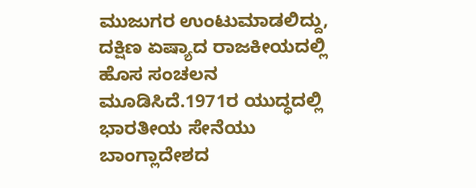ಮುಜುಗರ ಉಂಟುಮಾಡಲಿದ್ದು, ದಕ್ಷಿಣ ಏಷ್ಯಾದ ರಾಜಕೀಯದಲ್ಲಿ ಹೊಸ ಸಂಚಲನ ಮೂಡಿಸಿದೆ.1971ರ ಯುದ್ಧದಲ್ಲಿ ಭಾರತೀಯ ಸೇನೆಯು ಬಾಂಗ್ಲಾದೇಶದ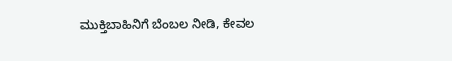ಮುಕ್ತಿಬಾಹಿನಿಗೆ ಬೆಂಬಲ ನೀಡಿ, ಕೇವಲ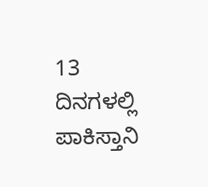13 ದಿನಗಳಲ್ಲಿ ಪಾಕಿಸ್ತಾನಿ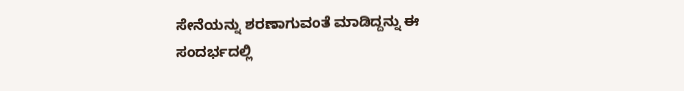ಸೇನೆಯನ್ನು ಶರಣಾಗುವಂತೆ ಮಾಡಿದ್ದನ್ನು ಈ ಸಂದರ್ಭದಲ್ಲಿ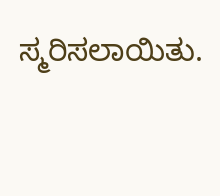ಸ್ಮರಿಸಲಾಯಿತು.